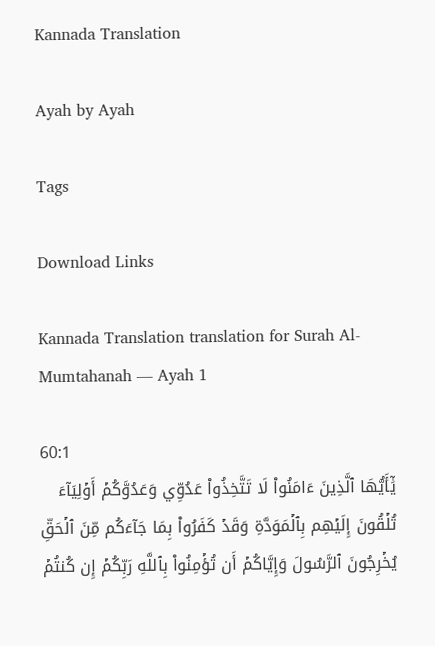Kannada Translation

Ayah by Ayah

Tags

Download Links

Kannada Translation translation for Surah Al-Mumtahanah — Ayah 1

60:1
يَٰٓأَيُّهَا ٱلَّذِينَ ءَامَنُواْ لَا تَتَّخِذُواْ عَدُوِّي وَعَدُوَّكُمۡ أَوۡلِيَآءَ تُلۡقُونَ إِلَيۡهِم بِٱلۡمَوَدَّةِ وَقَدۡ كَفَرُواْ بِمَا جَآءَكُم مِّنَ ٱلۡحَقِّ يُخۡرِجُونَ ٱلرَّسُولَ وَإِيَّاكُمۡ أَن تُؤۡمِنُواْ بِٱللَّهِ رَبِّكُمۡ إِن كُنتُمۡ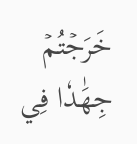خَرَجۡتُمۡ جِهَٰدٗا فِي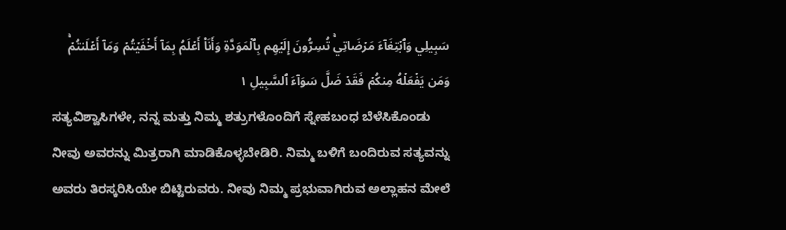سَبِيلِي وَٱبۡتِغَآءَ مَرۡضَاتِيۚ تُسِرُّونَ إِلَيۡهِم بِٱلۡمَوَدَّةِ وَأَنَا۠ أَعۡلَمُ بِمَآ أَخۡفَيۡتُمۡ وَمَآ أَعۡلَنتُمۡۚ وَمَن يَفۡعَلۡهُ مِنكُمۡ فَقَدۡ ضَلَّ سَوَآءَ ٱلسَّبِيلِ ١
ಸತ್ಯವಿಶ್ವಾಸಿಗಳೇ, ನನ್ನ ಮತ್ತು ನಿಮ್ಮ ಶತ್ರುಗಳೊಂದಿಗೆ ಸ್ನೇಹಬಂಧ ಬೆಳೆಸಿಕೊಂಡು ನೀವು ಅವರನ್ನು ಮಿತ್ರರಾಗಿ ಮಾಡಿಕೊಳ್ಳಬೇಡಿರಿ. ನಿಮ್ಮ ಬಳಿಗೆ ಬಂದಿರುವ ಸತ್ಯವನ್ನು ಅವರು ತಿರಸ್ಕರಿಸಿಯೇ ಬಿಟ್ಟಿರುವರು. ನೀವು ನಿಮ್ಮ ಪ್ರಭುವಾಗಿರುವ ಅಲ್ಲಾಹನ ಮೇಲೆ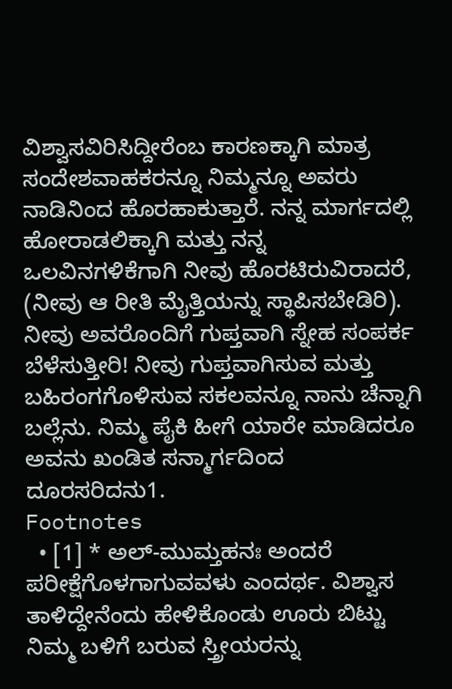ವಿಶ್ವಾಸವಿರಿಸಿದ್ದೀರೆಂಬ ಕಾರಣಕ್ಕಾಗಿ ಮಾತ್ರ ಸಂದೇಶವಾಹಕರನ್ನೂ ನಿಮ್ಮನ್ನೂ ಅವರು ನಾಡಿನಿಂದ ಹೊರಹಾಕುತ್ತಾರೆ. ನನ್ನ ಮಾರ್ಗದಲ್ಲಿ ಹೋರಾಡಲಿಕ್ಕಾಗಿ ಮತ್ತು ನನ್ನ ಒಲವಿನಗಳಿಕೆಗಾಗಿ ನೀವು ಹೊರಟಿರುವಿರಾದರೆ, (ನೀವು ಆ ರೀತಿ ಮೈತ್ತಿಯನ್ನು ಸ್ಥಾಪಿಸಬೇಡಿರಿ). ನೀವು ಅವರೊಂದಿಗೆ ಗುಪ್ತವಾಗಿ ಸ್ನೇಹ ಸಂಪರ್ಕ ಬೆಳೆಸುತ್ತೀರಿ! ನೀವು ಗುಪ್ತವಾಗಿಸುವ ಮತ್ತು ಬಹಿರಂಗಗೊಳಿಸುವ ಸಕಲವನ್ನೂ ನಾನು ಚೆನ್ನಾಗಿ ಬಲ್ಲೆನು. ನಿಮ್ಮ ಪೈಕಿ ಹೀಗೆ ಯಾರೇ ಮಾಡಿದರೂ ಅವನು ಖಂಡಿತ ಸನ್ಮಾರ್ಗದಿಂದ ದೂರಸರಿದನು1.
Footnotes
  • [1] * ಅಲ್-ಮುಮ್ತಹನಃ ಅಂದರೆ ಪರೀಕ್ಷೆಗೊಳಗಾಗುವವಳು ಎಂದರ್ಥ. ವಿಶ್ವಾಸ ತಾಳಿದ್ದೇನೆಂದು ಹೇಳಿಕೊಂಡು ಊರು ಬಿಟ್ಟು ನಿಮ್ಮ ಬಳಿಗೆ ಬರುವ ಸ್ತ್ರೀಯರನ್ನು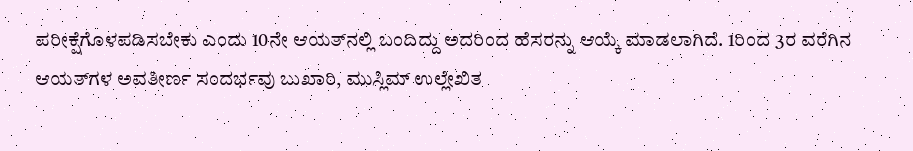ಪರೀಕ್ಷೆಗೊಳಪಡಿಸಬೇಕು ಎಂದು 10ನೇ ಆಯತ್‍ನಲ್ಲಿ ಬಂದಿದ್ದು ಅದರಿಂದ ಹೆಸರನ್ನು ಆಯ್ಕೆ ಮಾಡಲಾಗಿದೆ. 1ರಿಂದ 3ರ ವರೆಗಿನ ಆಯತ್‍ಗಳ ಅವತೀರ್ಣ ಸಂದರ್ಭವು ಬುಖಾರಿ, ಮುಸ್ಲಿಮ್ ಉಲ್ಲೇಖಿತ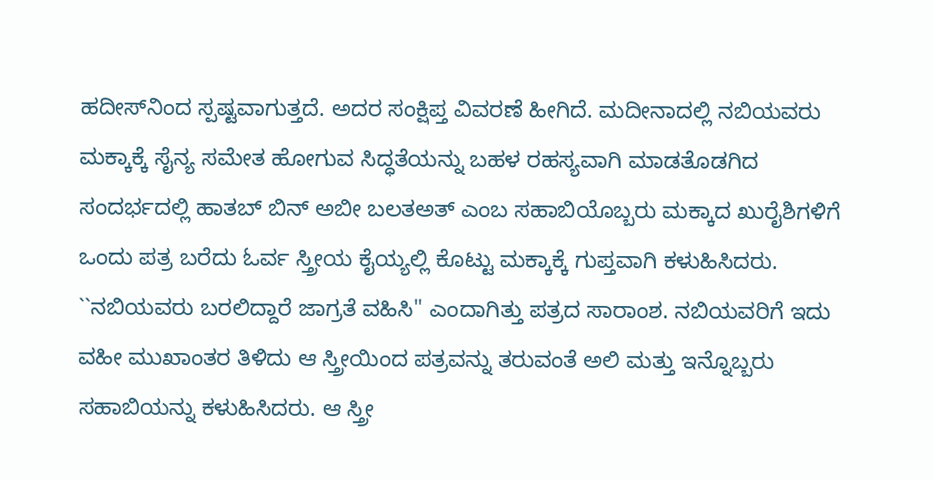ಹದೀಸ್‍ನಿಂದ ಸ್ಪಷ್ಟವಾಗುತ್ತದೆ. ಅದರ ಸಂಕ್ಷಿಪ್ತ ವಿವರಣೆ ಹೀಗಿದೆ. ಮದೀನಾದಲ್ಲಿ ನಬಿಯವರು ಮಕ್ಕಾಕ್ಕೆ ಸೈನ್ಯ ಸಮೇತ ಹೋಗುವ ಸಿದ್ಧತೆಯನ್ನು ಬಹಳ ರಹಸ್ಯವಾಗಿ ಮಾಡತೊಡಗಿದ ಸಂದರ್ಭದಲ್ಲಿ ಹಾತಬ್ ಬಿನ್ ಅಬೀ ಬಲತಅತ್ ಎಂಬ ಸಹಾಬಿಯೊಬ್ಬರು ಮಕ್ಕಾದ ಖುರೈಶಿಗಳಿಗೆ ಒಂದು ಪತ್ರ ಬರೆದು ಓರ್ವ ಸ್ತ್ರೀಯ ಕೈಯ್ಯಲ್ಲಿ ಕೊಟ್ಟು ಮಕ್ಕಾಕ್ಕೆ ಗುಪ್ತವಾಗಿ ಕಳುಹಿಸಿದರು. ``ನಬಿಯವರು ಬರಲಿದ್ದಾರೆ ಜಾಗ್ರತೆ ವಹಿಸಿ'' ಎಂದಾಗಿತ್ತು ಪತ್ರದ ಸಾರಾಂಶ. ನಬಿಯವರಿಗೆ ಇದು ವಹೀ ಮುಖಾಂತರ ತಿಳಿದು ಆ ಸ್ತ್ರೀಯಿಂದ ಪತ್ರವನ್ನು ತರುವಂತೆ ಅಲಿ ಮತ್ತು ಇನ್ನೊಬ್ಬರು ಸಹಾಬಿಯನ್ನು ಕಳುಹಿಸಿದರು. ಆ ಸ್ತ್ರೀ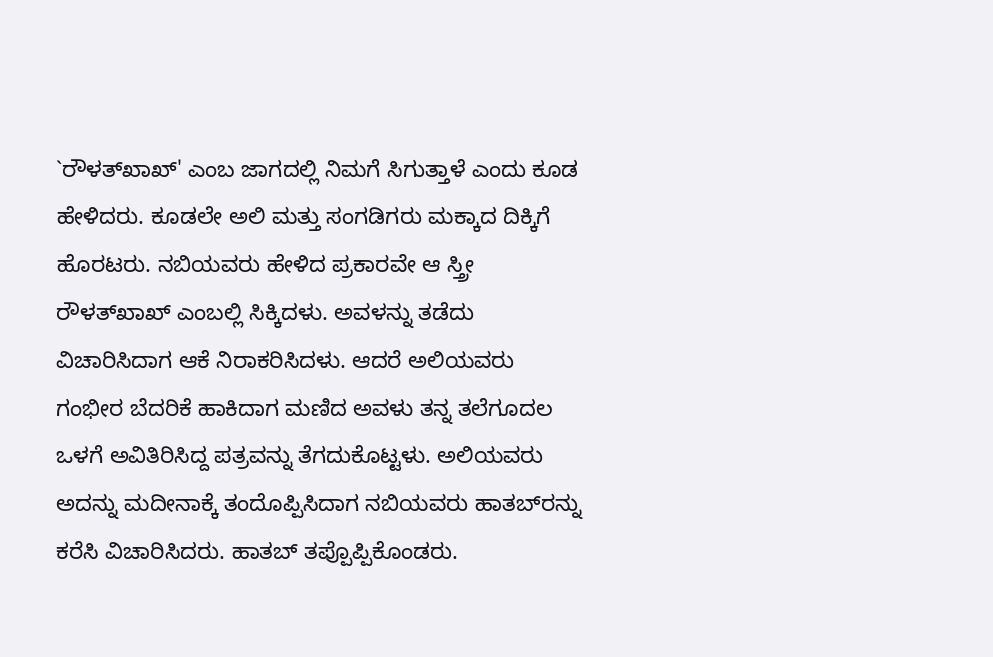`ರೌಳತ್‍ಖಾಖ್' ಎಂಬ ಜಾಗದಲ್ಲಿ ನಿಮಗೆ ಸಿಗುತ್ತಾಳೆ ಎಂದು ಕೂಡ ಹೇಳಿದರು. ಕೂಡಲೇ ಅಲಿ ಮತ್ತು ಸಂಗಡಿಗರು ಮಕ್ಕಾದ ದಿಕ್ಕಿಗೆ ಹೊರಟರು. ನಬಿಯವರು ಹೇಳಿದ ಪ್ರಕಾರವೇ ಆ ಸ್ತ್ರೀ ರೌಳತ್‍ಖಾಖ್ ಎಂಬಲ್ಲಿ ಸಿಕ್ಕಿದಳು. ಅವಳನ್ನು ತಡೆದು ವಿಚಾರಿಸಿದಾಗ ಆಕೆ ನಿರಾಕರಿಸಿದಳು. ಆದರೆ ಅಲಿಯವರು ಗಂಭೀರ ಬೆದರಿಕೆ ಹಾಕಿದಾಗ ಮಣಿದ ಅವಳು ತನ್ನ ತಲೆಗೂದಲ ಒಳಗೆ ಅವಿತಿರಿಸಿದ್ದ ಪತ್ರವನ್ನು ತೆಗದುಕೊಟ್ಟಳು. ಅಲಿಯವರು ಅದನ್ನು ಮದೀನಾಕ್ಕೆ ತಂದೊಪ್ಪಿಸಿದಾಗ ನಬಿಯವರು ಹಾತಬ್‍ರನ್ನು ಕರೆಸಿ ವಿಚಾರಿಸಿದರು. ಹಾತಬ್ ತಪ್ಪೊಪ್ಪಿಕೊಂಡರು.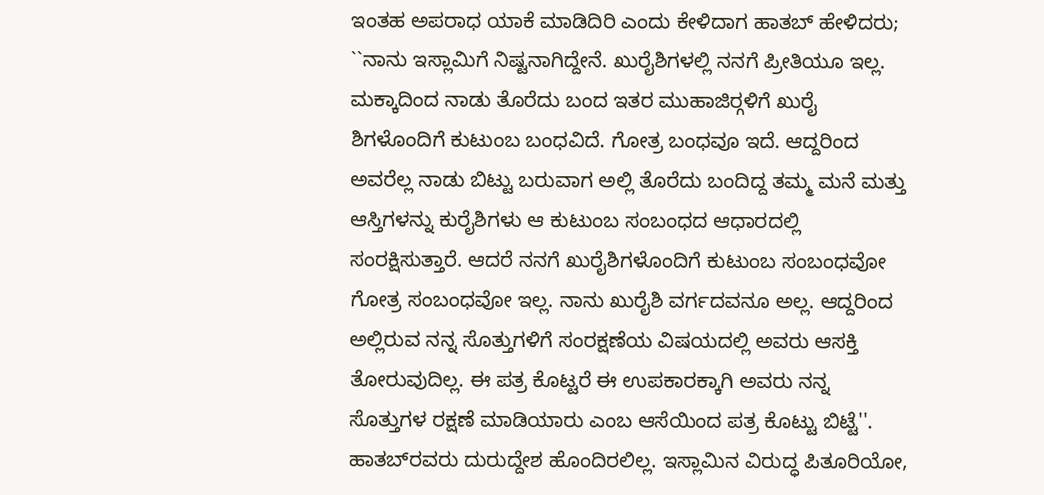ಇಂತಹ ಅಪರಾಧ ಯಾಕೆ ಮಾಡಿದಿರಿ ಎಂದು ಕೇಳಿದಾಗ ಹಾತಬ್ ಹೇಳಿದರು; ``ನಾನು ಇಸ್ಲಾಮಿಗೆ ನಿಷ್ಟನಾಗಿದ್ದೇನೆ. ಖುರೈಶಿಗಳಲ್ಲಿ ನನಗೆ ಪ್ರೀತಿಯೂ ಇಲ್ಲ. ಮಕ್ಕಾದಿಂದ ನಾಡು ತೊರೆದು ಬಂದ ಇತರ ಮುಹಾಜಿರ್‍ಗಳಿಗೆ ಖುರೈ ಶಿಗಳೊಂದಿಗೆ ಕುಟುಂಬ ಬಂಧವಿದೆ. ಗೋತ್ರ ಬಂಧವೂ ಇದೆ. ಆದ್ದರಿಂದ ಅವರೆಲ್ಲ ನಾಡು ಬಿಟ್ಟು ಬರುವಾಗ ಅಲ್ಲಿ ತೊರೆದು ಬಂದಿದ್ದ ತಮ್ಮ ಮನೆ ಮತ್ತು ಆಸ್ತಿಗಳನ್ನು ಕುರೈಶಿಗಳು ಆ ಕುಟುಂಬ ಸಂಬಂಧದ ಆಧಾರದಲ್ಲಿ ಸಂರಕ್ಷಿಸುತ್ತಾರೆ. ಆದರೆ ನನಗೆ ಖುರೈಶಿಗಳೊಂದಿಗೆ ಕುಟುಂಬ ಸಂಬಂಧವೋ ಗೋತ್ರ ಸಂಬಂಧವೋ ಇಲ್ಲ. ನಾನು ಖುರೈಶಿ ವರ್ಗದವನೂ ಅಲ್ಲ. ಆದ್ದರಿಂದ ಅಲ್ಲಿರುವ ನನ್ನ ಸೊತ್ತುಗಳಿಗೆ ಸಂರಕ್ಷಣೆಯ ವಿಷಯದಲ್ಲಿ ಅವರು ಆಸಕ್ತಿ ತೋರುವುದಿಲ್ಲ. ಈ ಪತ್ರ ಕೊಟ್ಟರೆ ಈ ಉಪಕಾರಕ್ಕಾಗಿ ಅವರು ನನ್ನ ಸೊತ್ತುಗಳ ರಕ್ಷಣೆ ಮಾಡಿಯಾರು ಎಂಬ ಆಸೆಯಿಂದ ಪತ್ರ ಕೊಟ್ಟು ಬಿಟ್ಟೆ''. ಹಾತಬ್‍ರವರು ದುರುದ್ದೇಶ ಹೊಂದಿರಲಿಲ್ಲ. ಇಸ್ಲಾಮಿನ ವಿರುದ್ಧ ಪಿತೂರಿಯೋ,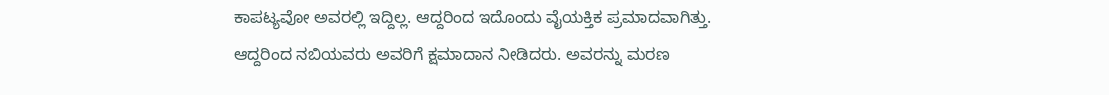ಕಾಪಟ್ಯವೋ ಅವರಲ್ಲಿ ಇದ್ದಿಲ್ಲ. ಆದ್ದರಿಂದ ಇದೊಂದು ವೈಯಕ್ತಿಕ ಪ್ರಮಾದವಾಗಿತ್ತು. ಆದ್ದರಿಂದ ನಬಿಯವರು ಅವರಿಗೆ ಕ್ಷಮಾದಾನ ನೀಡಿದರು. ಅವರನ್ನು ಮರಣ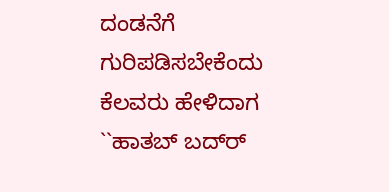ದಂಡನೆಗೆ ಗುರಿಪಡಿಸಬೇಕೆಂದು ಕೆಲವರು ಹೇಳಿದಾಗ ``ಹಾತಬ್ ಬದ್‍ರ್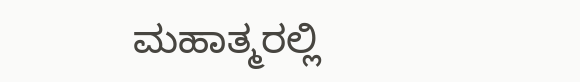ಮಹಾತ್ಮರಲ್ಲಿ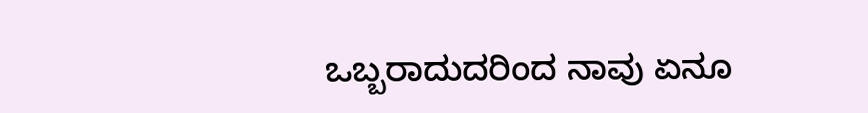ಒಬ್ಬರಾದುದರಿಂದ ನಾವು ಏನೂ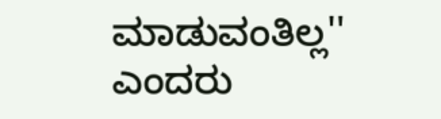ಮಾಡುವಂತಿಲ್ಲ'' ಎಂದರು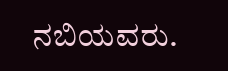ನಬಿಯವರು.